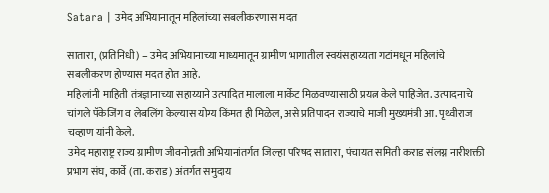Satara | उमेद अभियानातून महिलांच्या सबलीकरणास मदत

सातारा, (प्रतिनिधी) – उमेद अभियानाच्या माध्यमातून ग्रामीण भागातील स्वयंसहाय्यता गटांमधून महिलांचे सबलीकरण होण्यास मदत होत आहे.
महिलांनी माहिती तंत्रज्ञानाच्या सहाय्याने उत्पादित मालाला मार्केट मिळवण्यासाठी प्रयत्न केले पाहिजेत. उत्पादनाचे चांगले पॅकेजिंग व लेबलिंग केल्यास योग्य किंमत ही मिळेल, असे प्रतिपादन राज्याचे माजी मुख्यमंत्री आ. पृथ्वीराज चव्हाण यांनी केले.
उमेद महाराष्ट्र राज्य ग्रामीण जीवनोन्नती अभियानांतर्गत जिल्हा परिषद सातारा, पंचायत समिती कराड संलग्न नारीशक्ती प्रभाग संघ, कार्वे (ता. कराड) अंतर्गत समुदाय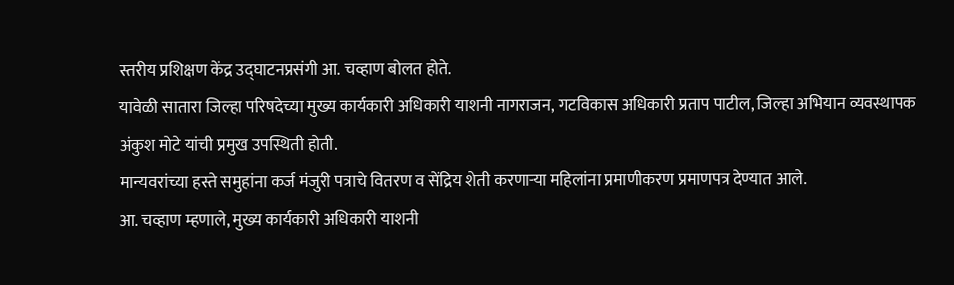स्तरीय प्रशिक्षण केंद्र उद्घाटनप्रसंगी आ. चव्हाण बोलत होते.
यावेळी सातारा जिल्हा परिषदेच्या मुख्य कार्यकारी अधिकारी याशनी नागराजन, गटविकास अधिकारी प्रताप पाटील, जिल्हा अभियान व्यवस्थापक अंकुश मोटे यांची प्रमुख उपस्थिती होती.
मान्यवरांच्या हस्ते समुहांना कर्ज मंजुरी पत्राचे वितरण व सेंद्रिय शेती करणाऱ्या महिलांना प्रमाणीकरण प्रमाणपत्र देण्यात आले.
आ. चव्हाण म्हणाले, मुख्य कार्यकारी अधिकारी याशनी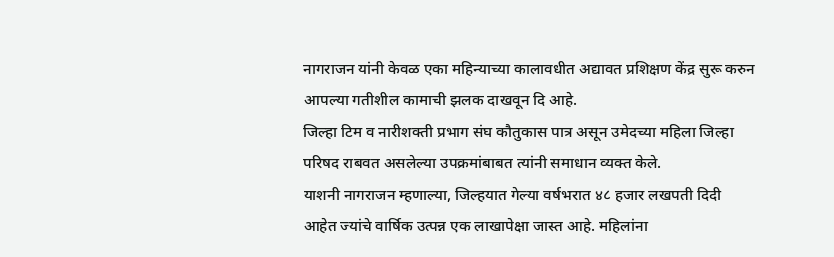नागराजन यांनी केवळ एका महिन्याच्या कालावधीत अद्यावत प्रशिक्षण केंद्र सुरू करुन आपल्या गतीशील कामाची झलक दाखवून दि आहे.
जिल्हा टिम व नारीशक्ती प्रभाग संघ कौतुकास पात्र असून उमेदच्या महिला जिल्हा परिषद राबवत असलेल्या उपक्रमांबाबत त्यांनी समाधान व्यक्त केले.
याशनी नागराजन म्हणाल्या, जिल्हयात गेल्या वर्षभरात ४८ हजार लखपती दिदी आहेत ज्यांचे वार्षिक उत्पन्न एक लाखापेक्षा जास्त आहे. महिलांना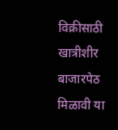विक्रीसाठी खात्रीशीर बाजारपेठ मिळावी या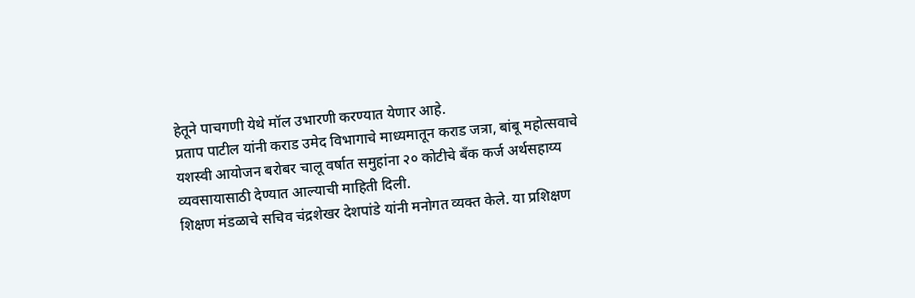हेतूने पाचगणी येथे मॉल उभारणी करण्यात येणार आहे.
प्रताप पाटील यांनी कराड उमेद विभागाचे माध्यमातून कराड जत्रा, बांबू महोत्सवाचे यशस्वी आयोजन बरोबर चालू वर्षात समुहांना २० कोटीचे बँक कर्ज अर्थसहाय्य व्यवसायासाठी देण्यात आल्याची माहिती दिली.
शिक्षण मंडळाचे सचिव चंद्रशेखर देशपांडे यांनी मनोगत व्यक्त केले. या प्रशिक्षण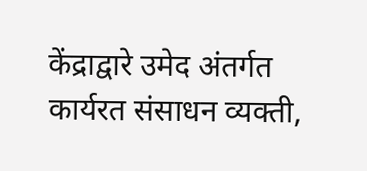केंद्राद्वारे उमेद अंतर्गत कार्यरत संसाधन व्यक्ती,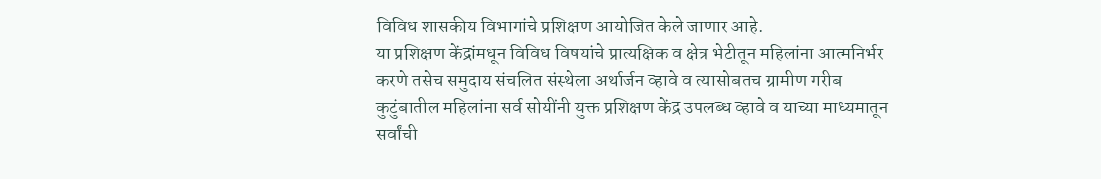विविध शासकीय विभागांचे प्रशिक्षण आयोजित केले जाणार आहे.
या प्रशिक्षण केंद्रांमधून विविध विषयांचे प्रात्यक्षिक व क्षेत्र भेटीतून महिलांना आत्मनिर्भर करणे तसेच समुदाय संचलित संस्थेला अर्थार्जन व्हावे व त्यासोबतच ग्रामीण गरीब कुटुंबातील महिलांना सर्व सोयींनी युक्त प्रशिक्षण केंद्र उपलब्ध व्हावे व याच्या माध्यमातून सर्वांची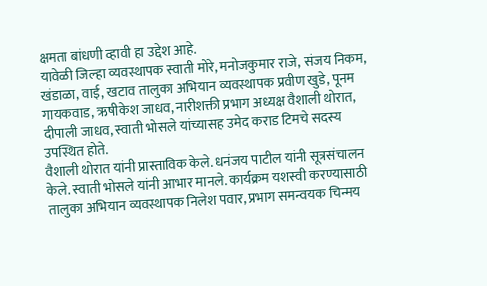क्षमता बांधणी व्हावी हा उद्देश आहे.
यावेळी जिल्हा व्यवस्थापक स्वाती मोरे, मनोजकुमार राजे, संजय निकम, खंडाळा, वाई, खटाव तालुका अभियान व्यवस्थापक प्रवीण खुडे, पूनम गायकवाड, ऋषीकेश जाधव, नारीशक्ती प्रभाग अध्यक्ष वैशाली थोरात, दीपाली जाधव, स्वाती भोसले यांच्यासह उमेद कराड टिमचे सदस्य उपस्थित होते.
वैशाली थोरात यांनी प्रास्ताविक केले. धनंजय पाटील यांनी सूत्रसंचालन केले. स्वाती भोसले यांनी आभार मानले. कार्यक्रम यशस्वी करण्यासाठी तालुका अभियान व्यवस्थापक निलेश पवार, प्रभाग समन्वयक चिन्मय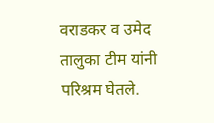वराडकर व उमेद तालुका टीम यांनी परिश्रम घेतले.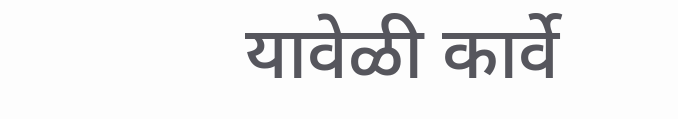यावेळी कार्वे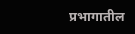प्रभागातील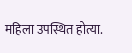महिला उपस्थित होत्या.